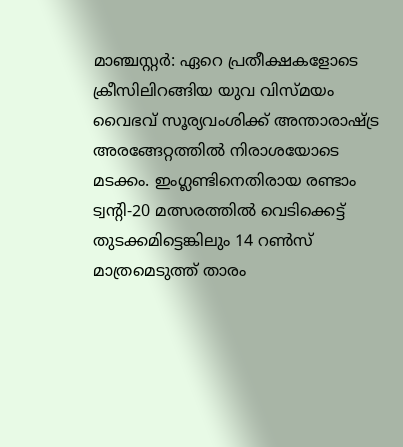മാഞ്ചസ്റ്റർ: ഏറെ പ്രതീക്ഷകളോടെ ക്രീസിലിറങ്ങിയ യുവ വിസ്മയം വൈഭവ് സൂര്യവംശിക്ക് അന്താരാഷ്ട്ര അരങ്ങേറ്റത്തിൽ നിരാശയോടെ മടക്കം. ഇംഗ്ലണ്ടിനെതിരായ രണ്ടാം ട്വന്റി-20 മത്സരത്തിൽ വെടിക്കെട്ട് തുടക്കമിട്ടെങ്കിലും 14 റൺസ് മാത്രമെടുത്ത് താരം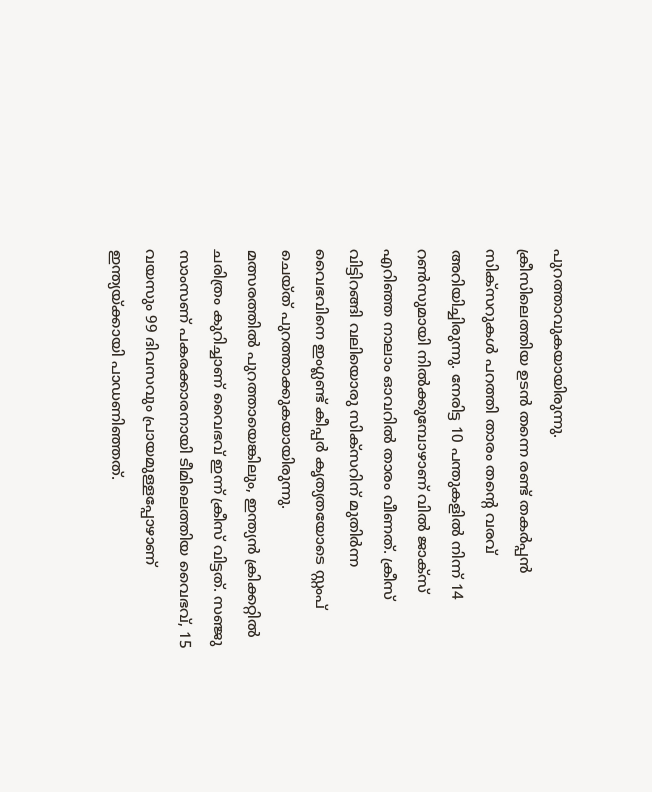പുറത്താവുകയായിരുന്നു.
ക്രീസിലെത്തിയ ഉടൻ തന്നെ രണ്ട് തകർപ്പൻ സിക്സറുകൾ പറത്തി താരം തന്റെ വരവ് അറിയിച്ചിരുന്നു. നേരിട്ട 10 പന്തുകളിൽ നിന്ന് 14 റൺസുമായി നിൽക്കുമ്പോഴാണ് വിൽ ജാക്സ് എറിഞ്ഞ നാലാം ഓവറിൽ താരം വീണത്. ക്രീസ് വിട്ടിറങ്ങി വലിയൊരു സിക്സറിന് മുതിർന്ന വൈഭവിനെ ഇംഗ്ലണ്ട് കീപ്പർ കൃത്യതയോടെ സ്റ്റംപ് ചെയ്ത് പുറത്താക്കുകയായിരുന്നു.
മത്സരത്തിൽ പുറത്തായെങ്കിലും, ഇന്ത്യൻ ക്രിക്കറ്റിൽ ചരിത്രം കുറിച്ചാണ് വൈഭവ് ഇന്ന് ക്രീസ് വിട്ടത്. സഞ്ജു സാംസണ് പകരക്കാരനായി ടീമിലെത്തിയ വൈഭവ്, 15 വയസും 99 ദിവസവും പ്രായമുള്ളപ്പോഴാണ് ഇന്ത്യയ്ക്കായി പാഡണിഞ്ഞത്.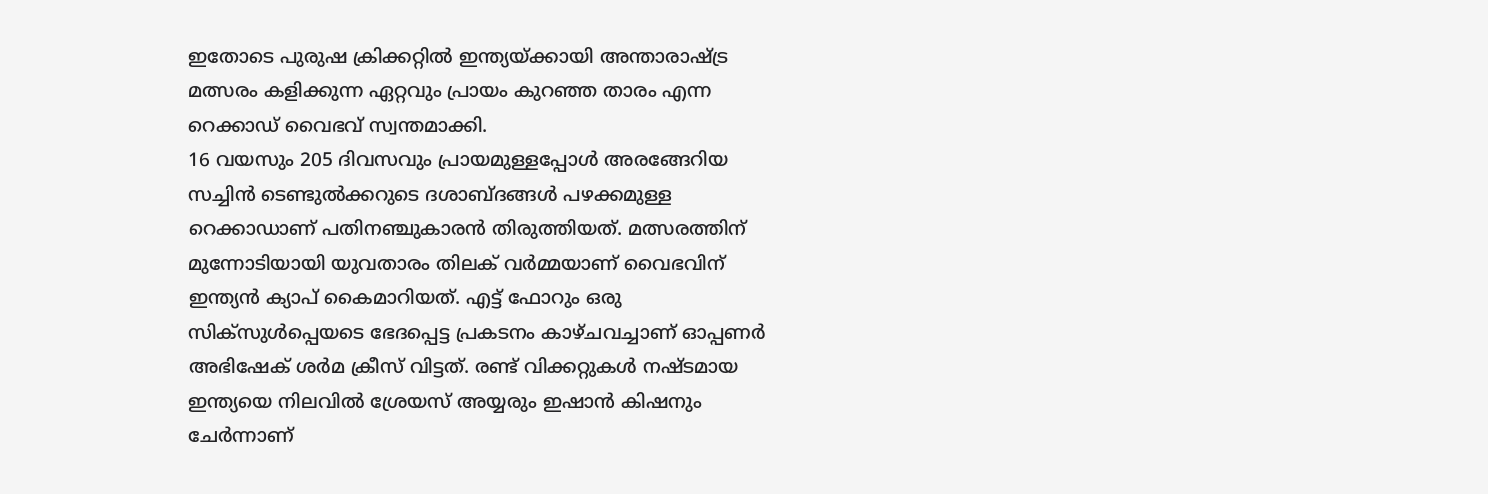ഇതോടെ പുരുഷ ക്രിക്കറ്റിൽ ഇന്ത്യയ്ക്കായി അന്താരാഷ്ട്ര മത്സരം കളിക്കുന്ന ഏറ്റവും പ്രായം കുറഞ്ഞ താരം എന്ന റെക്കാഡ് വൈഭവ് സ്വന്തമാക്കി.
16 വയസും 205 ദിവസവും പ്രായമുള്ളപ്പോൾ അരങ്ങേറിയ സച്ചിൻ ടെണ്ടുൽക്കറുടെ ദശാബ്ദങ്ങൾ പഴക്കമുള്ള റെക്കാഡാണ് പതിനഞ്ചുകാരൻ തിരുത്തിയത്. മത്സരത്തിന് മുന്നോടിയായി യുവതാരം തിലക് വർമ്മയാണ് വൈഭവിന് ഇന്ത്യൻ ക്യാപ് കൈമാറിയത്. എട്ട് ഫോറും ഒരു സിക്സുൾപ്പെയടെ ഭേദപ്പെട്ട പ്രകടനം കാഴ്ചവച്ചാണ് ഓപ്പണർ അഭിഷേക് ശർമ ക്രീസ് വിട്ടത്. രണ്ട് വിക്കറ്റുകൾ നഷ്ടമായ ഇന്ത്യയെ നിലവിൽ ശ്രേയസ് അയ്യരും ഇഷാൻ കിഷനും ചേർന്നാണ്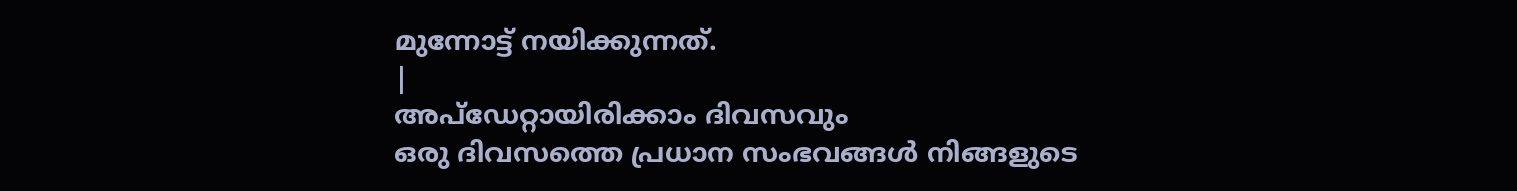മുന്നോട്ട് നയിക്കുന്നത്.
|
അപ്ഡേറ്റായിരിക്കാം ദിവസവും
ഒരു ദിവസത്തെ പ്രധാന സംഭവങ്ങൾ നിങ്ങളുടെ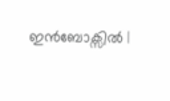ഇൻബോക്സിൽ |